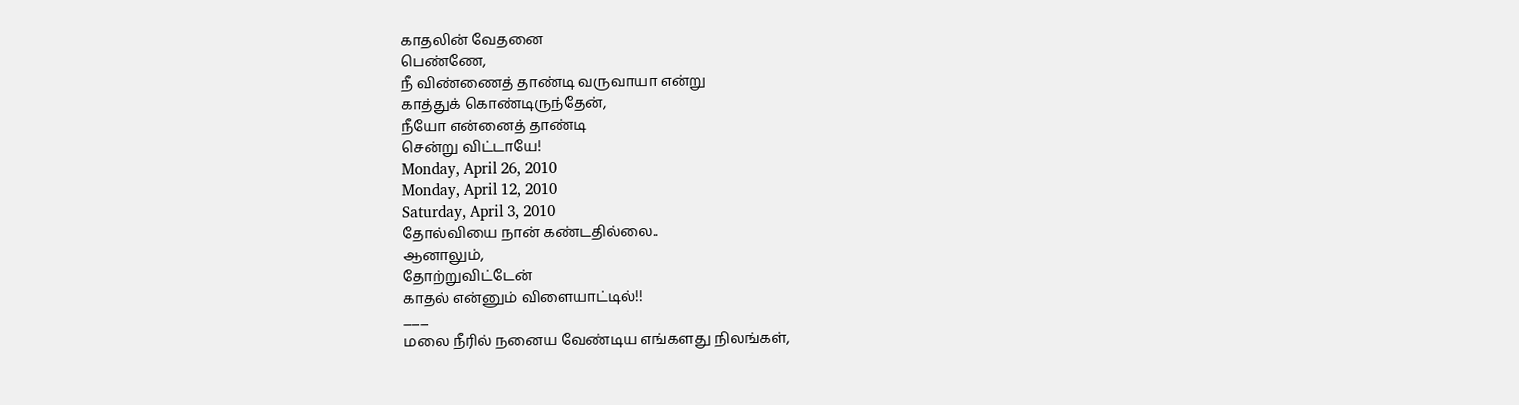காதலின் வேதனை
பெண்ணே,
நீ விண்ணைத் தாண்டி வருவாயா என்று
காத்துக் கொண்டிருந்தேன்,
நீயோ என்னைத் தாண்டி
சென்று விட்டாயே!
Monday, April 26, 2010
Monday, April 12, 2010
Saturday, April 3, 2010
தோல்வியை நான் கண்டதில்லை..
ஆனாலும்,
தோற்றுவிட்டேன்
காதல் என்னும் விளையாட்டில்!!
___
மலை நீரில் நனைய வேண்டிய எங்களது நிலங்கள்,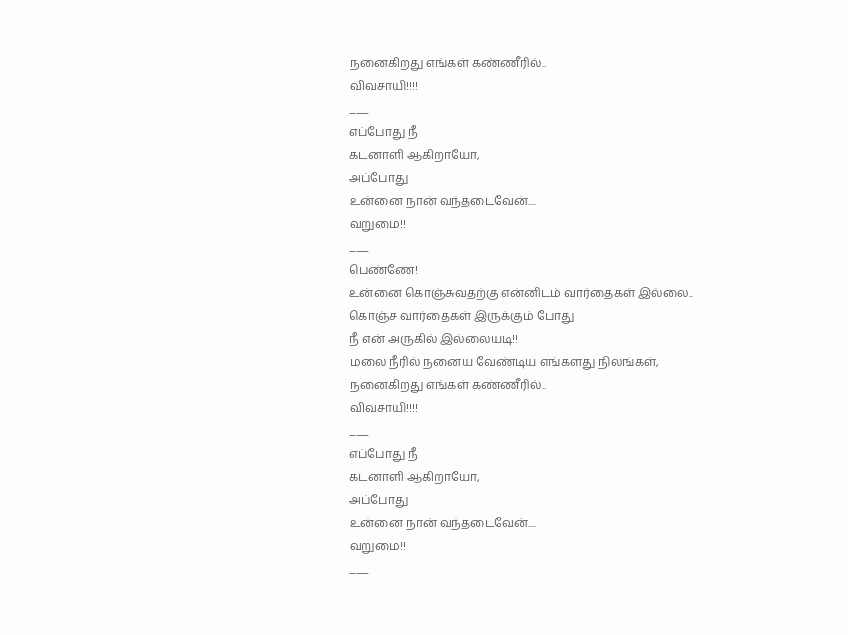நனைகிறது எங்கள் கண்ணீரில்..
விவசாயி!!!!
___
எப்போது நீ
கடனாளி ஆகிறாயோ,
அப்போது
உன்னை நான் வந்தடைவேன்....
வறுமை!!
___
பெண்ணே!
உன்னை கொஞ்சுவதற்கு என்னிடம் வார்தைகள் இல்லை..
கொஞ்ச வார்தைகள் இருக்கும் போது
நீ என் அருகில் இல்லையடி!!
மலை நீரில் நனைய வேண்டிய எங்களது நிலங்கள்,
நனைகிறது எங்கள் கண்ணீரில்..
விவசாயி!!!!
___
எப்போது நீ
கடனாளி ஆகிறாயோ,
அப்போது
உன்னை நான் வந்தடைவேன்....
வறுமை!!
___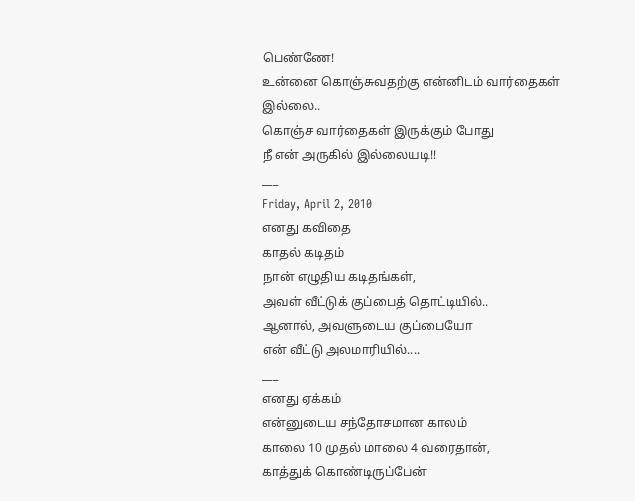பெண்ணே!
உன்னை கொஞ்சுவதற்கு என்னிடம் வார்தைகள் இல்லை..
கொஞ்ச வார்தைகள் இருக்கும் போது
நீ என் அருகில் இல்லையடி!!
___
Friday, April 2, 2010
எனது கவிதை
காதல் கடிதம்
நான் எழுதிய கடிதங்கள்,
அவள் வீட்டுக் குப்பைத் தொட்டியில்..
ஆனால், அவளுடைய குப்பையோ
என் வீட்டு அலமாரியில்....
___
எனது ஏக்கம்
என்னுடைய சந்தோசமான காலம்
காலை 10 முதல் மாலை 4 வரைதான்,
காத்துக் கொண்டிருப்பேன்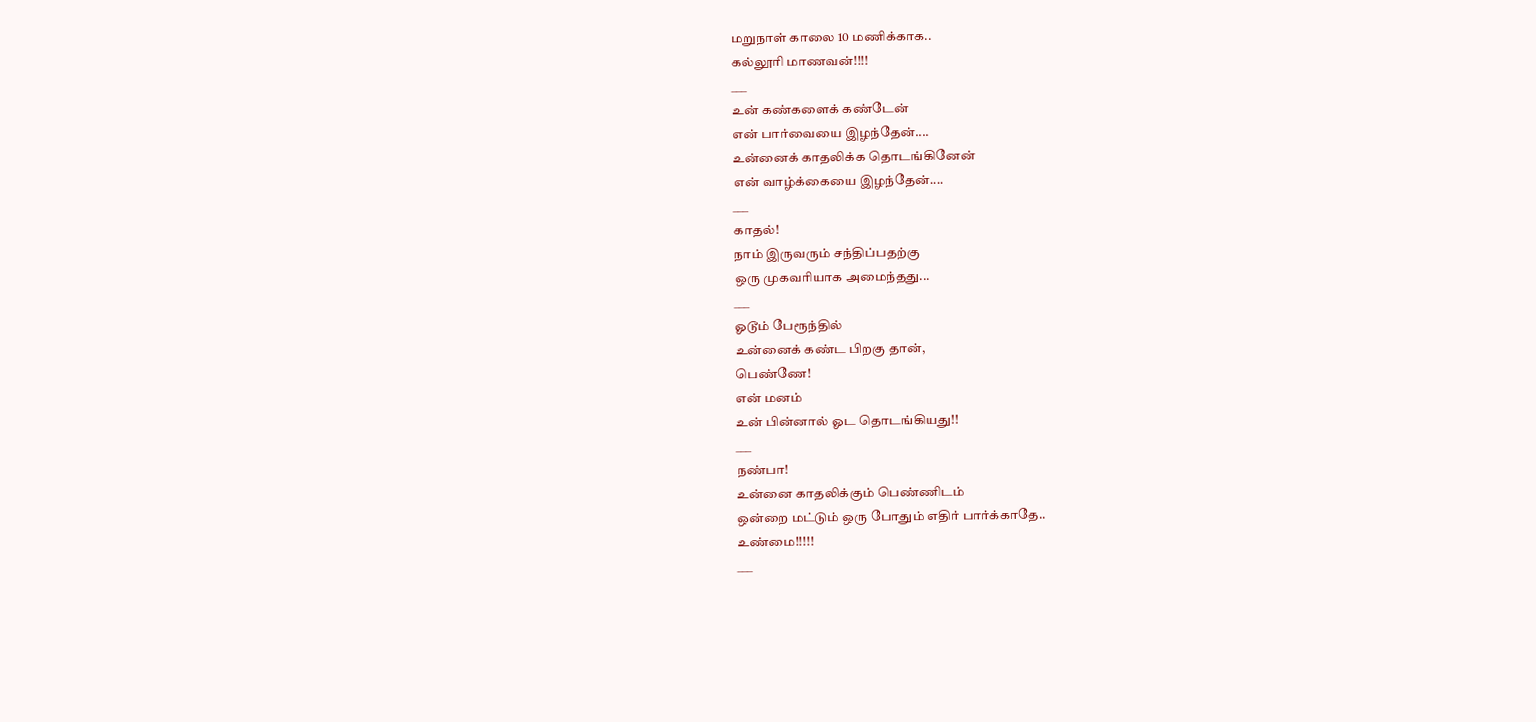மறுநாள் காலை 10 மணிக்காக..
கல்லூரி மாணவன்!!!!
___
உன் கண்களைக் கண்டேன்
என் பார்வையை இழந்தேன்....
உன்னைக் காதலிக்க தொடங்கினேன்
என் வாழ்க்கையை இழந்தேன்....
___
காதல்!
நாம் இருவரும் சந்திப்பதற்கு
ஒரு முகவரியாக அமைந்தது...
___
ஓடூம் பேரூந்தில்
உன்னைக் கண்ட பிறகு தான்,
பெண்ணே!
என் மனம்
உன் பின்னால் ஓட தொடங்கியது!!
___
நண்பா!
உன்னை காதலிக்கும் பெண்ணிடம்
ஒன்றை மட்டும் ஒரு போதும் எதிர் பார்க்காதே..
உண்மை!!!!!
___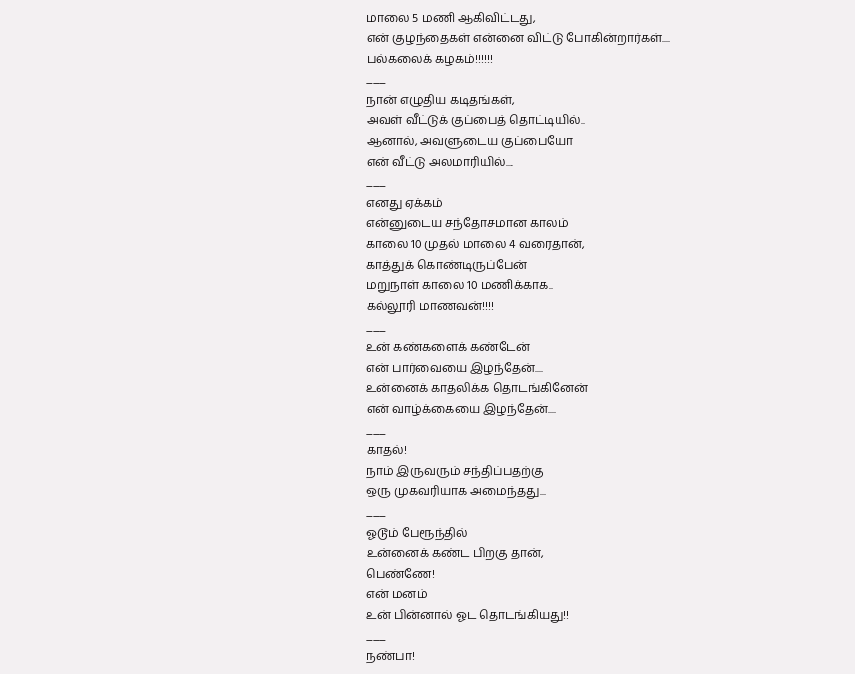மாலை 5 மணி ஆகிவிட்டது,
என் குழந்தைகள் என்னை விட்டு போகின்றார்கள்....
பல்கலைக் கழகம்!!!!!!
___
நான் எழுதிய கடிதங்கள்,
அவள் வீட்டுக் குப்பைத் தொட்டியில்..
ஆனால், அவளுடைய குப்பையோ
என் வீட்டு அலமாரியில்....
___
எனது ஏக்கம்
என்னுடைய சந்தோசமான காலம்
காலை 10 முதல் மாலை 4 வரைதான்,
காத்துக் கொண்டிருப்பேன்
மறுநாள் காலை 10 மணிக்காக..
கல்லூரி மாணவன்!!!!
___
உன் கண்களைக் கண்டேன்
என் பார்வையை இழந்தேன்....
உன்னைக் காதலிக்க தொடங்கினேன்
என் வாழ்க்கையை இழந்தேன்....
___
காதல்!
நாம் இருவரும் சந்திப்பதற்கு
ஒரு முகவரியாக அமைந்தது...
___
ஓடூம் பேரூந்தில்
உன்னைக் கண்ட பிறகு தான்,
பெண்ணே!
என் மனம்
உன் பின்னால் ஓட தொடங்கியது!!
___
நண்பா!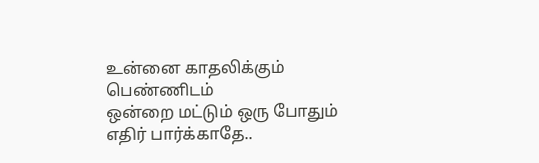உன்னை காதலிக்கும் பெண்ணிடம்
ஒன்றை மட்டும் ஒரு போதும் எதிர் பார்க்காதே..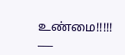உண்மை!!!!!
___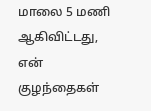மாலை 5 மணி ஆகிவிட்டது,
என் குழந்தைகள்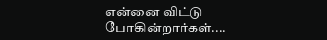என்னை விட்டு போகின்றார்கள்....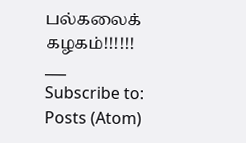பல்கலைக் கழகம்!!!!!!
___
Subscribe to:
Posts (Atom)